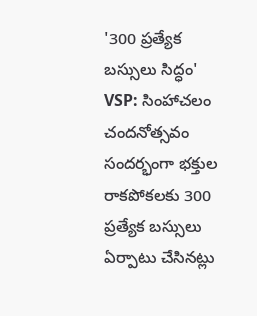'300 ప్రత్యేక బస్సులు సిద్ధం'
VSP: సింహాచలం చందనోత్సవం సందర్భంగా భక్తుల రాకపోకలకు 300 ప్రత్యేక బస్సులు ఏర్పాటు చేసినట్లు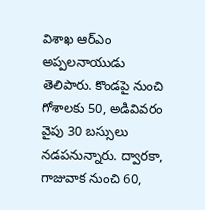విశాఖ ఆర్ఎం అప్పలనాయుడు తెలిపారు. కొండపై నుంచి గోశాలకు 50, అడివివరం వైపు 30 బస్సులు నడపనున్నారు. ద్వారకా, గాజువాక నుంచి 60,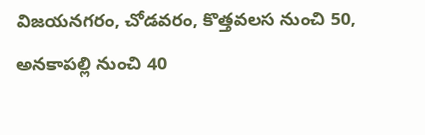విజయనగరం, చోడవరం, కొత్తవలస నుంచి 50, అనకాపల్లి నుంచి 40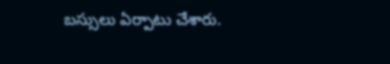బస్సులు ఏర్పాటు చేశారు.